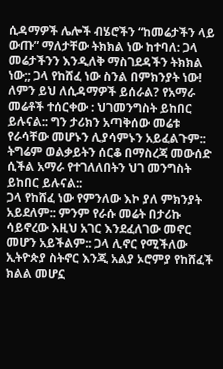ሲዳማዎች ሌሎች ብሄሮችን “ከመሬታችን ላይ ውጡ” ማለታቸው ትክክል ነው ከተባለ: ጋላ መሬታችንን እንዲለቅ ማስገደዳችን ትክክል ነው;; ጋላ የከሸፈ ነው ስንል በምክንያት ነው!
ለምን ይህ ለሲዳማዎች ይሰራል? የአማራ መሬቶች ተሰርቀው : ህገመንግስት ይከበር ይሉናል:: ግን ታሪክን አጣቅሰው መሬቱ የራሳቸው መሆኑን ሊያሳምኑን አይፈልጉም:: ትግሬም ወልቃይትን ሰርቆ በማስረጃ መውሰድ ሲችል አማራ የተገለለበትን ህገ መንግስት ይከበር ይሉናል::
ጋላ የከሸፈ ነው የምንለው እኮ ያለ ምክንያት አይደለም:: ምንም የራሱ መሬት በታሪኩ ሳይኖረው እዚህ አገር እንደፈለገው መኖር መሆን አይችልም:: ጋላ ሊኖር የሚችለው ኢትዮጵያ ስትኖር እንጂ አልያ ኦሮምያ የከሸፈች ክልል መሆኗ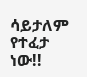ሳይታለም የተፈታ ነው!!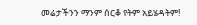መሬታችንን ማንም ሰርቆ የትም አይሄዳትም!